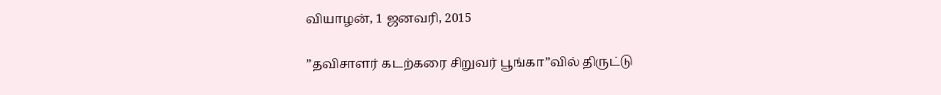வியாழன், 1 ஜனவரி, 2015

”தவிசாளர் கடற்கரை சிறுவர் பூங்கா”வில் திருட்டு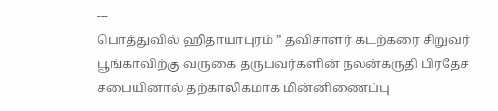---
பொத்துவில் ஹிதாயாபுரம் ” தவிசாளர் கடற்கரை சிறுவர் பூங்காவிற்கு வருகை தருபவர்களின் நலன்கருதி பிரதேச சபையினால் தற்காலிகமாக மின்னிணைப்பு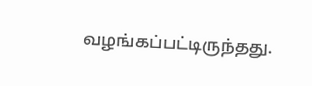வழங்கப்பட்டிருந்தது.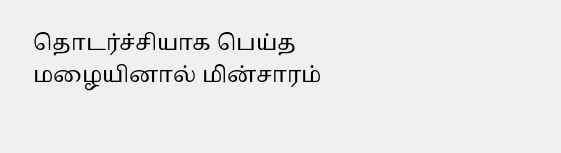தொடர்ச்சியாக பெய்த மழையினால் மின்சாரம்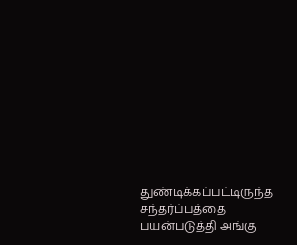துண்டிக்கப்பட்டிருந்த சந்தர்ப்பத்தை பயன்படுத்தி அங்கு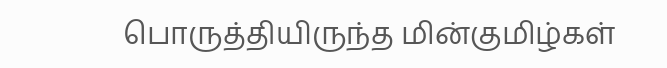பொருத்தியிருந்த மின்குமிழ்கள்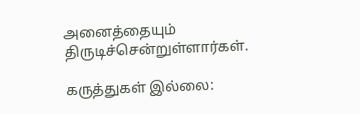அனைத்தையும் திருடிச்சென்றுள்ளார்கள்.

கருத்துகள் இல்லை: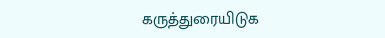கருத்துரையிடுக